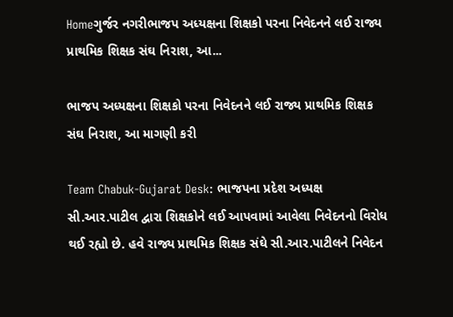Homeગુર્જર નગરીભાજપ અધ્યક્ષના શિક્ષકો પરના નિવેદનને લઈ રાજ્ય પ્રાથમિક શિક્ષક સંઘ નિરાશ, આ...

ભાજપ અધ્યક્ષના શિક્ષકો પરના નિવેદનને લઈ રાજ્ય પ્રાથમિક શિક્ષક સંઘ નિરાશ, આ માગણી કરી

Team Chabuk-Gujarat Desk: ભાજપના પ્રદેશ અધ્યક્ષ સી.આર.પાટીલ દ્વારા શિક્ષકોને લઈ આપવામાં આવેલા નિવેદનનો વિરોધ થઈ રહ્યો છે. હવે રાજ્ય પ્રાથમિક શિક્ષક સંઘે સી.આર.પાટીલને નિવેદન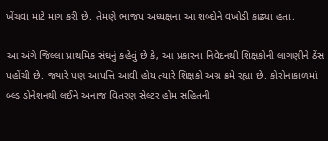ખેંચવા માટે માગ કરી છે. તેમણે ભાજપ અધ્યક્ષના આ શબ્દોને વખોડી કાઢ્યા હતા.

આ અંગે જિલ્લા પ્રાથમિક સંઘનું કહેવું છે કે, આ પ્રકારના નિવેદનથી શિક્ષકોની લાગણીને ઠેંસ પહોંચી છે. જ્યારે પણ આપત્તિ આવી હોય ત્યારે શિક્ષકો અગ્ર ક્રમે રહ્યા છે. કોરોનાકાળમાં બ્લ્ડ ડોનેશનથી લઈને અનાજ વિતરણ સેલ્ટર હોમ સહિતની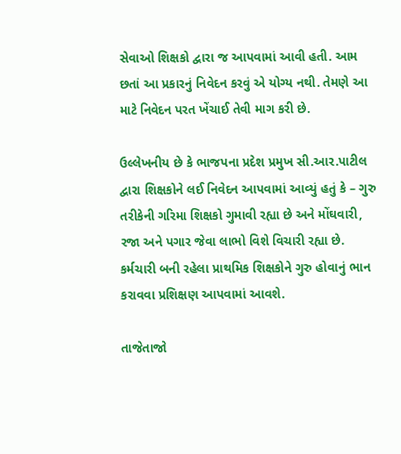સેવાઓ શિક્ષકો દ્વારા જ આપવામાં આવી હતી. આમ છતાં આ પ્રકારનું નિવેદન કરવું એ યોગ્ય નથી. તેમણે આ માટે નિવેદન પરત ખેંચાઈ તેવી માગ કરી છે.

ઉલ્લેખનીય છે કે ભાજપના પ્રદેશ પ્રમુખ સી.આર.પાટીલ દ્વારા શિક્ષકોને લઈ નિવેદન આપવામાં આવ્યું હતું કે – ગુરુ તરીકેની ગરિમા શિક્ષકો ગુમાવી રહ્યા છે અને મોંઘવારી, રજા અને પગાર જેવા લાભો વિશે વિચારી રહ્યા છે. કર્મચારી બની રહેલા પ્રાથમિક શિક્ષકોને ગુરુ હોવાનું ભાન કરાવવા પ્રશિક્ષણ આપવામાં આવશે.

તાજેતાજો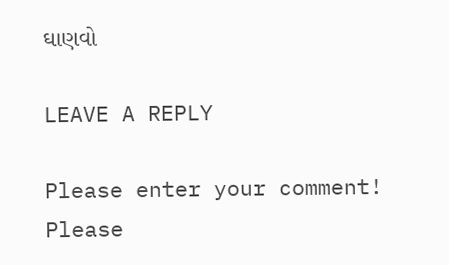ઘાણવો

LEAVE A REPLY

Please enter your comment!
Please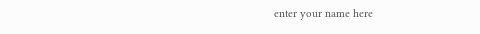enter your name here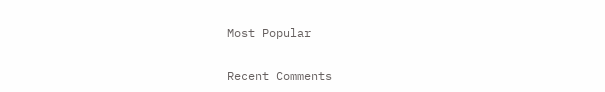Most Popular

Recent Comments